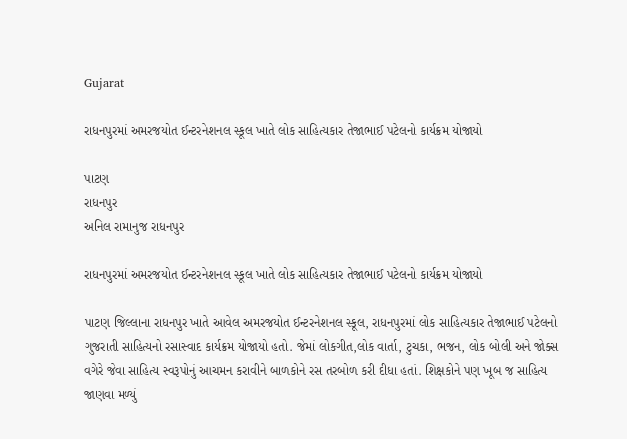Gujarat

રાધનપુરમાં અમરજયોત ઈન્ટરનેશનલ સ્કૂલ ખાતે લોક સાહિત્યકાર તેજાભાઈ પટેલનો કાર્યક્રમ યોજાયો

પાટણ
રાધનપુર
અનિલ રામાનુજ રાધનપુર

રાધનપુરમાં અમરજયોત ઈન્ટરનેશનલ સ્કૂલ ખાતે લોક સાહિત્યકાર તેજાભાઈ પટેલનો કાર્યક્રમ યોજાયો

પાટણ જિલ્લાના રાધનપુર ખાતે આવેલ અમરજયોત ઈન્ટરનેશનલ સ્કૂલ, રાધનપુરમાં લોક સાહિત્યકાર તેજાભાઈ પટેલનો ગુજરાતી સાહિત્યનો રસાસ્વાદ કાર્યક્રમ યોજાયો હતો. જેમાં લોકગીત,લોક વાર્તા, ટુચકા, ભજન, લોક બોલી અને જોક્સ વગેરે જેવા સાહિત્ય સ્વરૂપોનું આચમન કરાવીને બાળકોને રસ તરબોળ કરી દીધા હતાં. શિક્ષકોને પણ ખૂબ જ સાહિત્ય જાણવા મળ્યું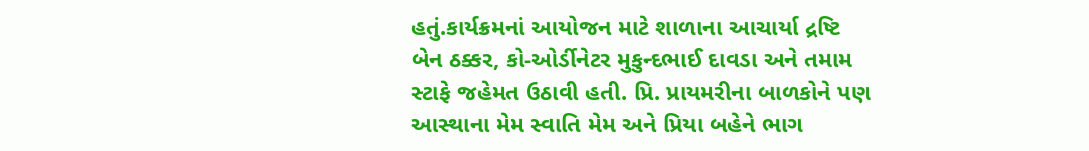હતું.કાર્યક્રમનાં આયોજન માટે શાળાના આચાર્યા દ્રષ્ટિ બેન ઠક્કર, કો-ઓર્ડીનેટર મુકુન્દભાઈ દાવડા અને તમામ સ્ટાફે જહેમત ઉઠાવી હતી. પ્રિ. પ્રાયમરીના બાળકોને પણ આસ્થાના મેમ સ્વાતિ મેમ અને પ્રિયા બહેને ભાગ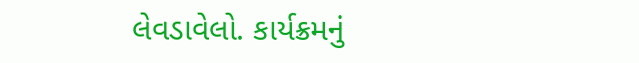લેવડાવેલો. કાર્યક્રમનું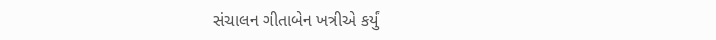સંચાલન ગીતાબેન ખત્રીએ કર્યું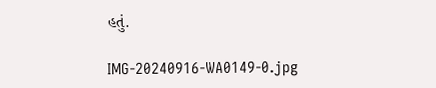હતું.

IMG-20240916-WA0149-0.jpg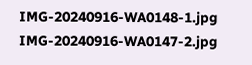IMG-20240916-WA0148-1.jpg IMG-20240916-WA0147-2.jpg